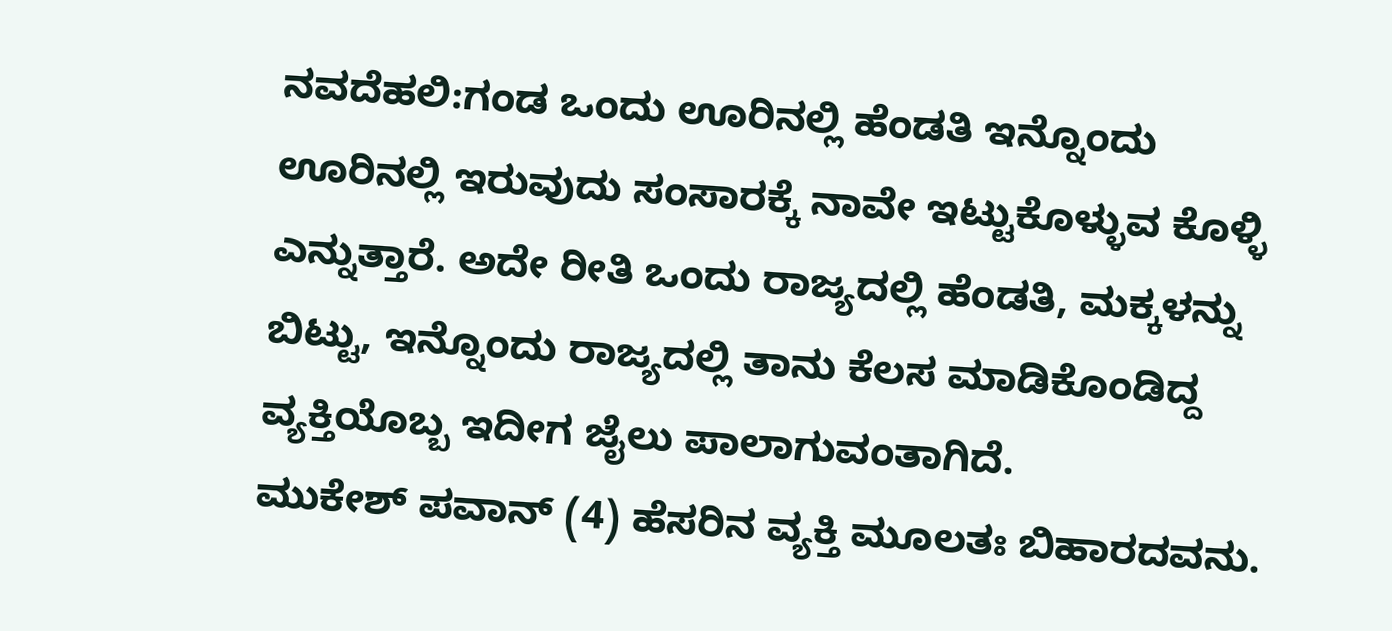ನವದೆಹಲಿ:ಗಂಡ ಒಂದು ಊರಿನಲ್ಲಿ ಹೆಂಡತಿ ಇನ್ನೊಂದು ಊರಿನಲ್ಲಿ ಇರುವುದು ಸಂಸಾರಕ್ಕೆ ನಾವೇ ಇಟ್ಟುಕೊಳ್ಳುವ ಕೊಳ್ಳಿ ಎನ್ನುತ್ತಾರೆ. ಅದೇ ರೀತಿ ಒಂದು ರಾಜ್ಯದಲ್ಲಿ ಹೆಂಡತಿ, ಮಕ್ಕಳನ್ನು ಬಿಟ್ಟು, ಇನ್ನೊಂದು ರಾಜ್ಯದಲ್ಲಿ ತಾನು ಕೆಲಸ ಮಾಡಿಕೊಂಡಿದ್ದ ವ್ಯಕ್ತಿಯೊಬ್ಬ ಇದೀಗ ಜೈಲು ಪಾಲಾಗುವಂತಾಗಿದೆ.
ಮುಕೇಶ್ ಪವಾನ್ (4) ಹೆಸರಿನ ವ್ಯಕ್ತಿ ಮೂಲತಃ ಬಿಹಾರದವನು.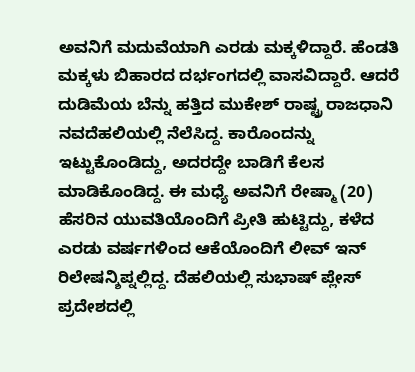ಅವನಿಗೆ ಮದುವೆಯಾಗಿ ಎರಡು ಮಕ್ಕಳಿದ್ದಾರೆ. ಹೆಂಡತಿ ಮಕ್ಕಳು ಬಿಹಾರದ ದರ್ಭಂಗದಲ್ಲಿ ವಾಸವಿದ್ದಾರೆ. ಆದರೆ ದುಡಿಮೆಯ ಬೆನ್ನು ಹತ್ತಿದ ಮುಕೇಶ್ ರಾಷ್ಟ್ರ ರಾಜಧಾನಿ ನವದೆಹಲಿಯಲ್ಲಿ ನೆಲೆಸಿದ್ದ. ಕಾರೊಂದನ್ನು ಇಟ್ಟುಕೊಂಡಿದ್ದು, ಅದರದ್ದೇ ಬಾಡಿಗೆ ಕೆಲಸ ಮಾಡಿಕೊಂಡಿದ್ದ. ಈ ಮಧ್ಯೆ ಅವನಿಗೆ ರೇಷ್ಮಾ (20) ಹೆಸರಿನ ಯುವತಿಯೊಂದಿಗೆ ಪ್ರೀತಿ ಹುಟ್ಟಿದ್ದು, ಕಳೆದ ಎರಡು ವರ್ಷಗಳಿಂದ ಆಕೆಯೊಂದಿಗೆ ಲೀವ್ ಇನ್ ರಿಲೇಷನ್ಶಿಪ್ನಲ್ಲಿದ್ದ. ದೆಹಲಿಯಲ್ಲಿ ಸುಭಾಷ್ ಪ್ಲೇಸ್ ಪ್ರದೇಶದಲ್ಲಿ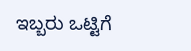ಇಬ್ಬರು ಒಟ್ಟಿಗೆ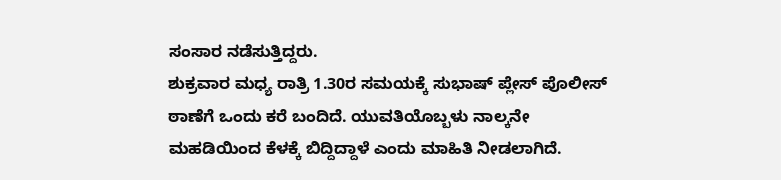ಸಂಸಾರ ನಡೆಸುತ್ತಿದ್ದರು.
ಶುಕ್ರವಾರ ಮಧ್ಯ ರಾತ್ರಿ 1.30ರ ಸಮಯಕ್ಕೆ ಸುಭಾಷ್ ಪ್ಲೇಸ್ ಪೊಲೀಸ್ ಠಾಣೆಗೆ ಒಂದು ಕರೆ ಬಂದಿದೆ. ಯುವತಿಯೊಬ್ಬಳು ನಾಲ್ಕನೇ ಮಹಡಿಯಿಂದ ಕೆಳಕ್ಕೆ ಬಿದ್ದಿದ್ದಾಳೆ ಎಂದು ಮಾಹಿತಿ ನೀಡಲಾಗಿದೆ.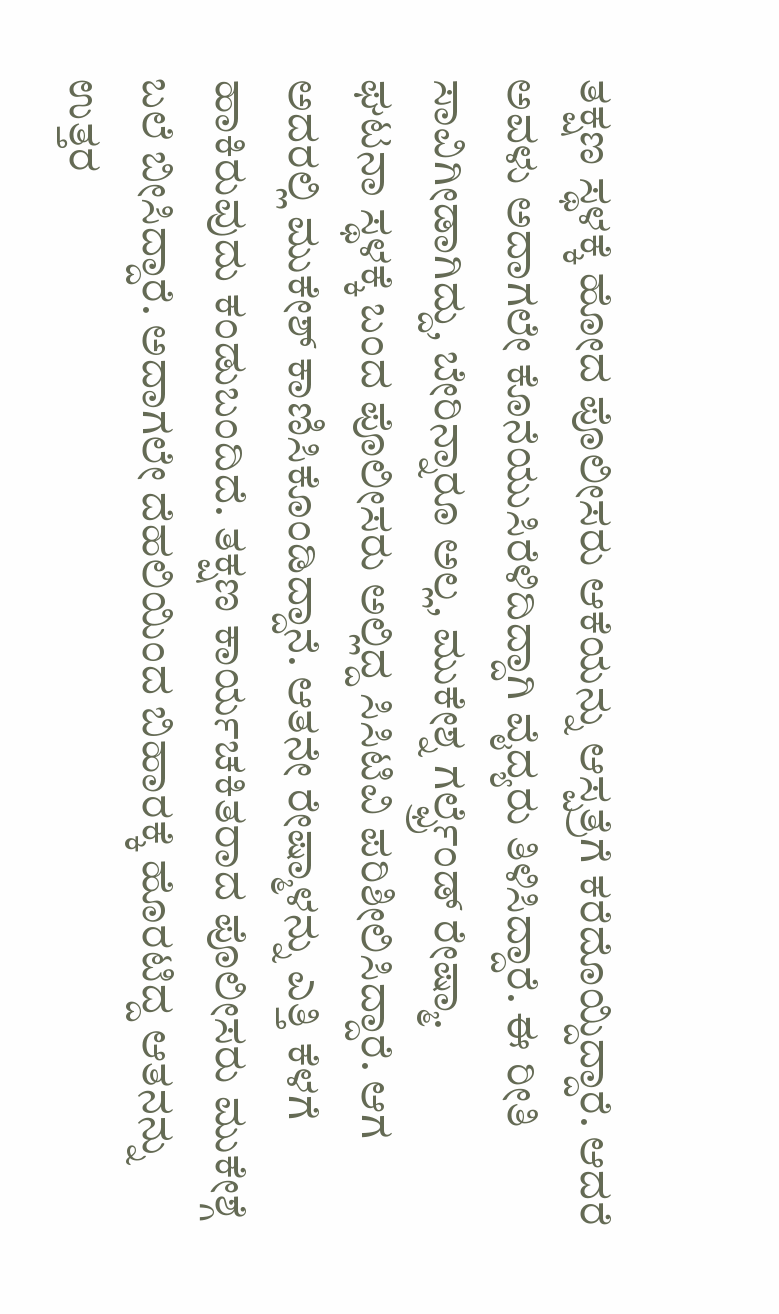ತಕ್ಷಣ ಸ್ಥಳಕ್ಕೆ ಹೋದ ಪೊಲೀಸರು ಆಕೆಯನ್ನು ಆಸ್ಪತ್ರೆಗೆ ಕರೆದೊಯ್ದಿದ್ದಾರೆ. ಆದರೆ ಅವಳು ಅದಾಗಲೇ ಕೊನೆಯುಸಿರೆಳಿದಿದ್ದಾಗಿ ವೈದ್ಯರು ತಿಳಿಸಿದ್ದಾರೆ. ಈ ರೀತಿ ಸಾವಿಗೀಡಾಗಿದ್ದು, ಬೇರಿನ್ನಾರೂ ಅಲ್ಲ, ಮುಕೇಶ್ನ ಗರ್ಲ್ಫ್ರೆಂಡ್ ರೇಷ್ಮಾ.
ಘಟನಾ ಸ್ಥಳಕ್ಕೆ ಬಂದ ಪೊಲೀಸರು ಅಲ್ಲಿದ್ದ ಸಿಸಿಟಿವಿ ಪರಿಶೀಲಿಸಿದ್ದಾರೆ. ಆಗ ಅದರಲ್ಲಿ ಮುಕೇಶ್ ಕಾಣಿಸಿಕೊಂಡಿದ್ದಾನೆ. ಆತನೇ ರೇಷ್ಮಾಳನ್ನು ಎತ್ತಿ ಕೆಳಗೆ ಹಾಕಿರುವುದು ಕಂಡುಬಂದಿದೆ. ತಕ್ಷಣ ಕಾರ್ಯಚಕಿತರಾದ ಪೊಲೀಸರು ಮುಕೇಶ್ಗೆ ಬಲೆ ಬೀಸಿದ್ದಾರೆ. ಅದಾಗಲೇ ದೆಹಲಿಯಿಂದ ಬಿಹಾರಕ್ಕೆ ಹೊರಟಿದ್ದ ಆತನನ್ನು ಉತ್ತರ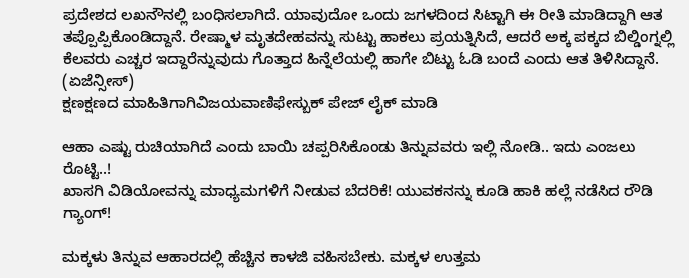ಪ್ರದೇಶದ ಲಖನೌನಲ್ಲಿ ಬಂಧಿಸಲಾಗಿದೆ. ಯಾವುದೋ ಒಂದು ಜಗಳದಿಂದ ಸಿಟ್ಟಾಗಿ ಈ ರೀತಿ ಮಾಡಿದ್ದಾಗಿ ಆತ ತಪ್ಪೊಪ್ಪಿಕೊಂಡಿದ್ದಾನೆ. ರೇಷ್ಮಾಳ ಮೃತದೇಹವನ್ನು ಸುಟ್ಟು ಹಾಕಲು ಪ್ರಯತ್ನಿಸಿದೆ, ಆದರೆ ಅಕ್ಕ ಪಕ್ಕದ ಬಿಲ್ಡಿಂಗ್ನಲ್ಲಿ ಕೆಲವರು ಎಚ್ಚರ ಇದ್ದಾರೆನ್ನುವುದು ಗೊತ್ತಾದ ಹಿನ್ನೆಲೆಯಲ್ಲಿ ಹಾಗೇ ಬಿಟ್ಟು ಓಡಿ ಬಂದೆ ಎಂದು ಆತ ತಿಳಿಸಿದ್ದಾನೆ. (ಏಜೆನ್ಸೀಸ್)
ಕ್ಷಣಕ್ಷಣದ ಮಾಹಿತಿಗಾಗಿವಿಜಯವಾಣಿಫೇಸ್ಬುಕ್ ಪೇಜ್ ಲೈಕ್ ಮಾಡಿ

ಆಹಾ ಎಷ್ಟು ರುಚಿಯಾಗಿದೆ ಎಂದು ಬಾಯಿ ಚಪ್ಪರಿಸಿಕೊಂಡು ತಿನ್ನುವವರು ಇಲ್ಲಿ ನೋಡಿ.. ಇದು ಎಂಜಲು ರೊಟ್ಟಿ..!
ಖಾಸಗಿ ವಿಡಿಯೋವನ್ನು ಮಾಧ್ಯಮಗಳಿಗೆ ನೀಡುವ ಬೆದರಿಕೆ! ಯುವಕನನ್ನು ಕೂಡಿ ಹಾಕಿ ಹಲ್ಲೆ ನಡೆಸಿದ ರೌಡಿ ಗ್ಯಾಂಗ್!

ಮಕ್ಕಳು ತಿನ್ನುವ ಆಹಾರದಲ್ಲಿ ಹೆಚ್ಚಿನ ಕಾಳಜಿ ವಹಿಸಬೇಕು. ಮಕ್ಕಳ ಉತ್ತಮ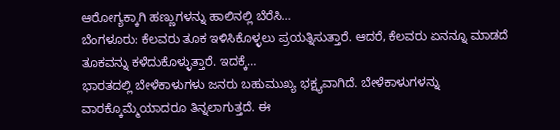ಆರೋಗ್ಯಕ್ಕಾಗಿ ಹಣ್ಣುಗಳನ್ನು ಹಾಲಿನಲ್ಲಿ ಬೆರೆಸಿ…
ಬೆಂಗಳೂರು: ಕೆಲವರು ತೂಕ ಇಳಿಸಿಕೊಳ್ಳಲು ಪ್ರಯತ್ನಿಸುತ್ತಾರೆ. ಆದರೆ, ಕೆಲವರು ಏನನ್ನೂ ಮಾಡದೆ ತೂಕವನ್ನು ಕಳೆದುಕೊಳ್ಳುತ್ತಾರೆ. ಇದಕ್ಕೆ…
ಭಾರತದಲ್ಲಿ ಬೇಳೆಕಾಳುಗಳು ಜನರು ಬಹುಮುಖ್ಯ ಭಕ್ಷ್ಯವಾಗಿದೆ. ಬೇಳೆಕಾಳುಗಳನ್ನು ವಾರಕ್ಕೊಮ್ಮೆಯಾದರೂ ತಿನ್ನಲಾಗುತ್ತದೆ. ಈ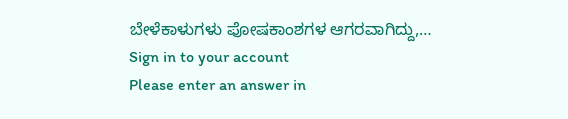ಬೇಳೆಕಾಳುಗಳು ಪೋಷಕಾಂಶಗಳ ಆಗರವಾಗಿದ್ದು,…
Sign in to your account
Please enter an answer in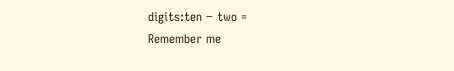digits:ten − two =
Remember me